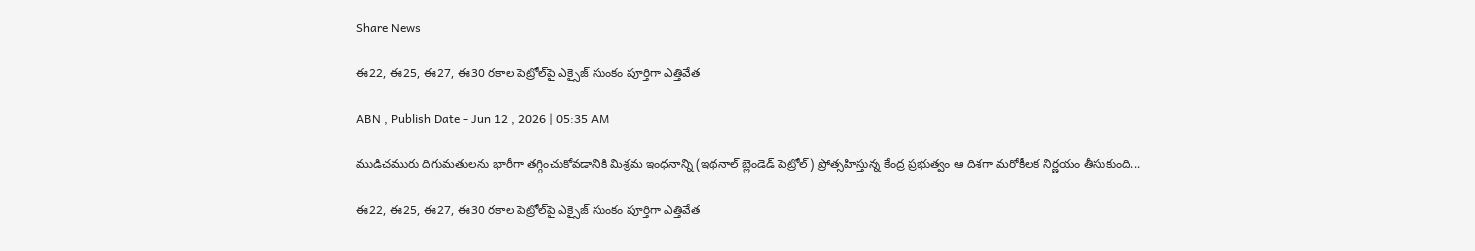Share News

ఈ22, ఈ25, ఈ27, ఈ30 రకాల పెట్రోల్‌పై ఎక్సైజ్‌ సుంకం పూర్తిగా ఎత్తివేత

ABN , Publish Date - Jun 12 , 2026 | 05:35 AM

ముడిచమురు దిగుమతులను భారీగా తగ్గించుకోవడానికి మిశ్రమ ఇంధనాన్ని (ఇథనాల్‌ బ్లెండెడ్‌ పెట్రోల్‌) ప్రోత్సహిస్తున్న కేంద్ర ప్రభుత్వం ఆ దిశగా మరోకీలక నిర్ణయం తీసుకుంది...

ఈ22, ఈ25, ఈ27, ఈ30 రకాల పెట్రోల్‌పై ఎక్సైజ్‌ సుంకం పూర్తిగా ఎత్తివేత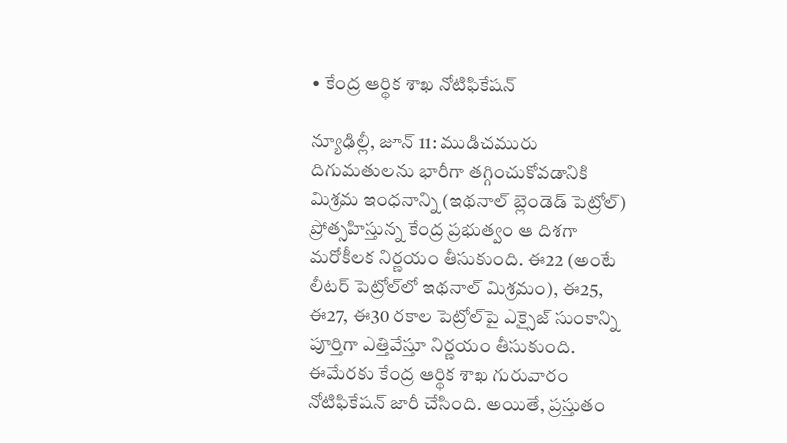• కేంద్ర ఆర్థిక శాఖ నోటిఫికేషన్‌

న్యూఢిల్లీ, జూన్‌ 11: ముడిచమురు దిగుమతులను భారీగా తగ్గించుకోవడానికి మిశ్రమ ఇంధనాన్ని (ఇథనాల్‌ బ్లెండెడ్‌ పెట్రోల్‌) ప్రోత్సహిస్తున్న కేంద్ర ప్రభుత్వం ఆ దిశగా మరోకీలక నిర్ణయం తీసుకుంది. ఈ22 (అంటే లీటర్‌ పెట్రోల్‌లో ఇథనాల్‌ మిశ్రమం), ఈ25, ఈ27, ఈ30 రకాల పెట్రోల్‌పై ఎక్సైజ్‌ సుంకాన్ని పూర్తిగా ఎత్తివేస్తూ నిర్ణయం తీసుకుంది. ఈమేరకు కేంద్ర ఆర్థిక శాఖ గురువారం నోటిఫికేషన్‌ జారీ చేసింది. అయితే, ప్రస్తుతం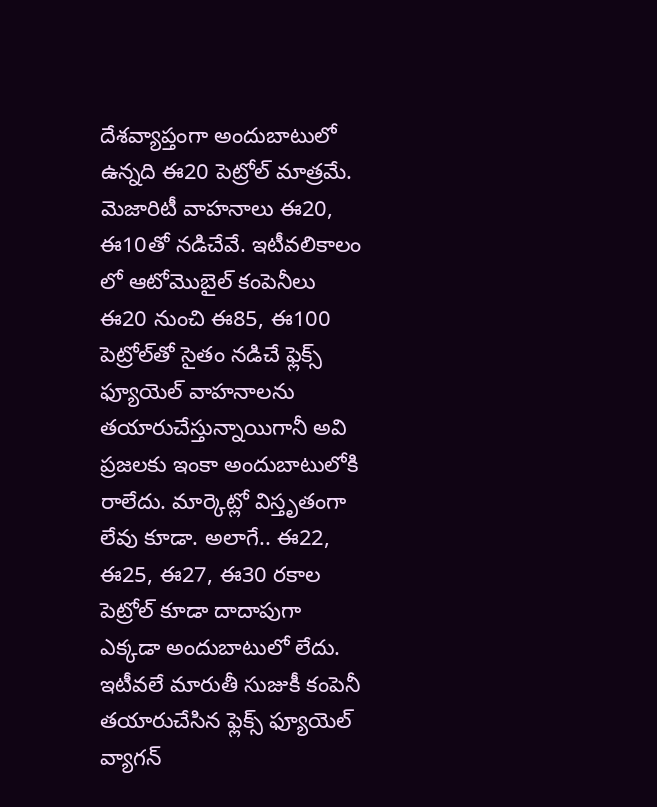దేశవ్యాప్తంగా అందుబాటులో ఉన్నది ఈ20 పెట్రోల్‌ మాత్రమే. మెజారిటీ వాహనాలు ఈ20, ఈ10తో నడిచేవే. ఇటీవలికాలం లో ఆటోమొబైల్‌ కంపెనీలు ఈ20 నుంచి ఈ85, ఈ100 పెట్రోల్‌తో సైతం నడిచే ఫ్లెక్స్‌ ఫ్యూయెల్‌ వాహనాలను తయారుచేస్తున్నాయిగానీ అవి ప్రజలకు ఇంకా అందుబాటులోకి రాలేదు. మార్కెట్లో విస్తృతంగా లేవు కూడా. అలాగే.. ఈ22, ఈ25, ఈ27, ఈ30 రకాల పెట్రోల్‌ కూడా దాదాపుగా ఎక్కడా అందుబాటులో లేదు. ఇటీవలే మారుతీ సుజుకీ కంపెనీ తయారుచేసిన ఫ్లెక్స్‌ ఫ్యూయెల్‌ వ్యాగన్‌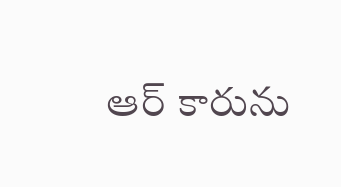ఆర్‌ కారును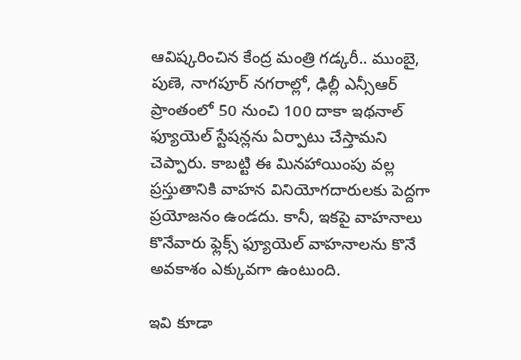ఆవిష్కరించిన కేంద్ర మంత్రి గడ్కరీ.. ముంబై, పుణె, నాగపూర్‌ నగరాల్లో, ఢిల్లీ ఎన్సీఆర్‌ ప్రాంతంలో 50 నుంచి 100 దాకా ఇథనాల్‌ ఫ్యూయెల్‌ స్టేషన్లను ఏర్పాటు చేస్తామని చెప్పారు. కాబట్టి ఈ మినహాయింపు వల్ల ప్రస్తుతానికి వాహన వినియోగదారులకు పెద్దగా ప్రయోజనం ఉండదు. కానీ, ఇకపై వాహనాలు కొనేవారు ఫ్లెక్స్‌ ఫ్యూయెల్‌ వాహనాలను కొనే అవకాశం ఎక్కువగా ఉంటుంది.

ఇవి కూడా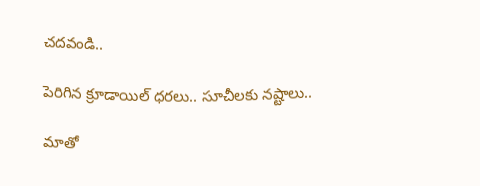చదవండి..

పెరిగిన క్రూడాయిల్ ధరలు.. సూచీలకు నష్టాలు..

మాతో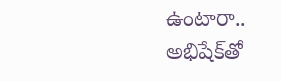ఉంటారా.. అభిషేక్‌తో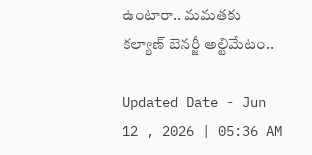ఉంటారా.. మమతకు కల్యాణ్ బెనర్జీ అల్టిమేటం..

Updated Date - Jun 12 , 2026 | 05:36 AM